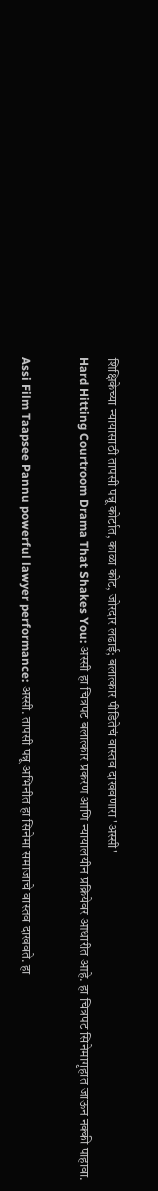शिक्षिकेच्या न्यायासाठी तापसी पन्नू कोर्टात, काळा कोट, जोरदार लढाई; बलात्कार पीडितेचं वास्तव दाखवणारा 'अस्सी'
Hard Hitting Courtroom Drama That Shakes You: अस्सी हा चित्रपट बलात्कार प्रकरण आणि न्यायालयीन प्रक्रियेवर आधारीत आहे. हा चित्रपट सिनेमागृहात जाऊन नक्की पाहावा.

Assi Film Taapsee Pannu powerful lawyer performance: अस्सी. तापसी पन्नू अभिनीत हा सिनेमा समाजाचे वास्तव दाखवते. हा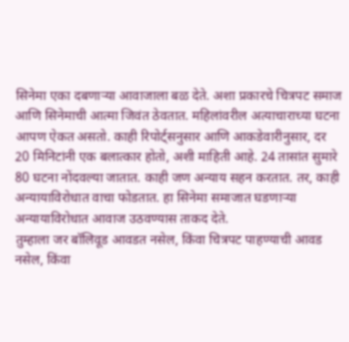सिनेमा एका दबणाऱ्या आवाजाला बळ देते. अशा प्रकारचे चित्रपट समाज आणि सिनेमाची आत्मा जिवंत ठेवतात. महिलांवरील अत्याचाराच्या घटना आपण ऐकत असतो. काही रिपोर्ट्सनुसार आणि आकडेवारीनुसार, दर 20 मिनिटांनी एक बलात्कार होतो, अशी माहिती आहे. 24 तासांत सुमारे 80 घटना नोंदवल्या जातात. काही जण अन्याय सहन करतात. तर, काही अन्यायाविरोधात वाचा फोडतात. हा सिनेमा समाजात घडणाऱ्या अन्यायाविरोधात आवाज उठवण्यास ताकद देते.
तुम्हाला जर बॉलिवूड आवडत नसेल, किंवा चित्रपट पाहण्याची आवड नसेल, किंवा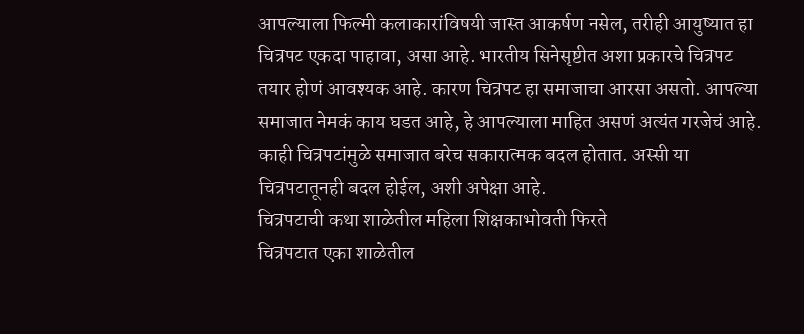आपल्याला फिल्मी कलाकारांविषयी जास्त आकर्षण नसेल, तरीही आयुष्यात हा चित्रपट एकदा पाहावा, असा आहे. भारतीय सिनेसृष्टीत अशा प्रकारचे चित्रपट तयार होणं आवश्यक आहे. कारण चित्रपट हा समाजाचा आरसा असतो. आपल्या समाजात नेमकं काय घडत आहे, हे आपल्याला माहित असणं अत्यंत गरजेचं आहे. काही चित्रपटांमुळे समाजात बरेच सकारात्मक बदल होतात. अस्सी या चित्रपटातूनही बदल होईल, अशी अपेक्षा आहे.
चित्रपटाची कथा शाळेतील महिला शिक्षकाभोवती फिरते
चित्रपटात एका शाळेतील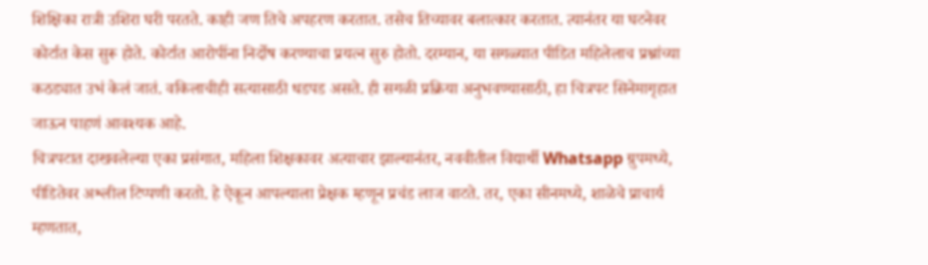शिक्षिका रात्री उशिरा घरी परतते. काही जण तिचे अपहरण करतात. तसेच तिच्यावर बलात्कार करतात. त्यानंतर या घटनेवर कोर्टात केस सुरू होते. कोर्टात आरोपींना निर्दोष करण्याचा प्रयत्न सुरु होतो. दरम्यान, या सगळ्यात पीडित महिलेलाच प्रश्नांच्या कठड्यात उभं केलं जातं. वकिलाचीही सत्यासाठी धडपड असते. ही सगळी प्रक्रिया अनुभवण्यासाठी, हा चित्रपट सिनेमागृहात जाऊन पाहणं आवश्यक आहे.
चित्रपटात दाखवलेल्या एका प्रसंगात, महिला शिक्षकावर अत्याचार झाल्यानंतर, नववीतील विद्यार्थी Whatsapp ग्रुपमध्ये, पीडितेवर अश्लील टिप्पणी करतो. हे ऐकून आपल्याला प्रेक्षक म्हणून प्रचंड लाज वाटते. तर, एका सीनमध्ये, शाळेचे प्राचार्य म्हणतात,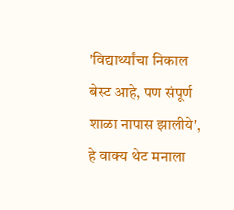'विद्यार्थ्यांचा निकाल बेस्ट आहे, पण संपूर्ण शाळा नापास झालीये', हे वाक्य थेट मनाला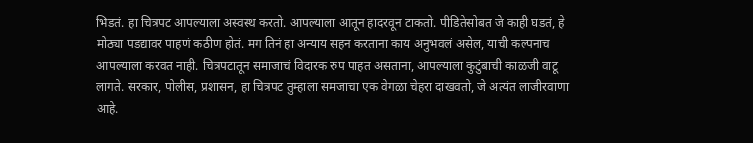भिडतं. हा चित्रपट आपल्याला अस्वस्थ करतो. आपल्याला आतून हादरवून टाकतो. पीडितेसोबत जे काही घडतं, हे मोठ्या पडद्यावर पाहणं कठीण होतं. मग तिनं हा अन्याय सहन करताना काय अनुभवलं असेल, याची कल्पनाच आपल्याला करवत नाही. चित्रपटातून समाजाचं विदारक रुप पाहत असताना, आपल्याला कुटुंबाची काळजी वाटू लागते. सरकार, पोलीस, प्रशासन, हा चित्रपट तुम्हाला समजाचा एक वेगळा चेहरा दाखवतो, जे अत्यंत लाजीरवाणा आहे.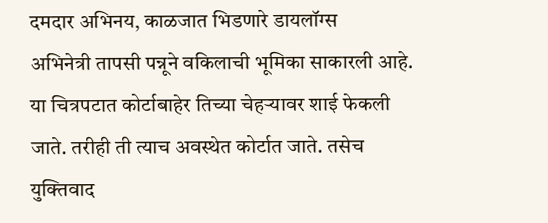दमदार अभिनय, काळजात भिडणारे डायलॉग्स
अभिनेत्री तापसी पन्नूने वकिलाची भूमिका साकारली आहे. या चित्रपटात कोर्टाबाहेर तिच्या चेहऱ्यावर शाई फेकली जाते. तरीही ती त्याच अवस्थेत कोर्टात जाते. तसेच युक्तिवाद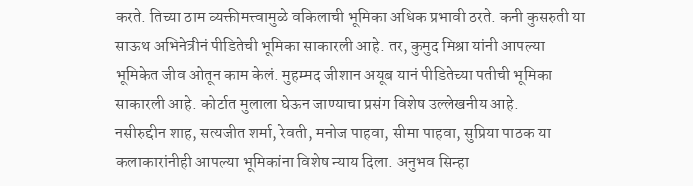करते. तिच्या ठाम व्यक्तीमत्त्वामुळे वकिलाची भूमिका अधिक प्रभावी ठरते. कनी कुसरुती या साऊथ अभिनेत्रीनं पीडितेची भूमिका साकारली आहे. तर, कुमुद मिश्रा यांनी आपल्या भूमिकेत जीव ओतून काम केलं. मुहम्मद जीशान अयूब यानं पीडितेच्या पतीची भूमिका साकारली आहे. कोर्टात मुलाला घेऊन जाण्याचा प्रसंग विशेष उल्लेखनीय आहे.
नसीरुद्दीन शाह, सत्यजीत शर्मा, रेवती, मनोज पाहवा, सीमा पाहवा, सुप्रिया पाठक या कलाकारांनीही आपल्या भूमिकांना विशेष न्याय दिला. अनुभव सिन्हा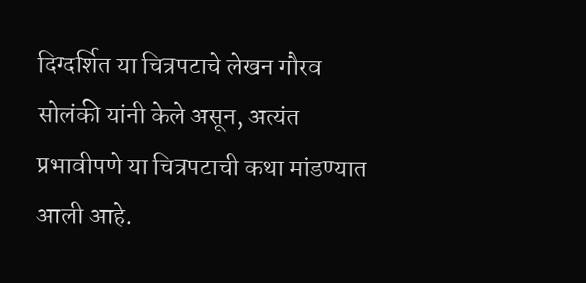दिग्दर्शित या चित्रपटाचे लेखन गौरव सोलंकी यांनी केले असून, अत्यंत प्रभावीपणे या चित्रपटाची कथा मांडण्यात आली आहे.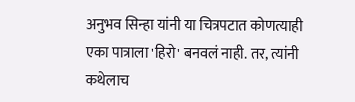अनुभव सिन्हा यांनी या चित्रपटात कोणत्याही एका पात्राला 'हिरो' बनवलं नाही. तर, त्यांनी कथेलाच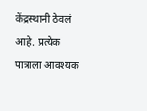केंद्रस्थानी ठेवलं आहे. प्रत्येक पात्राला आवश्यक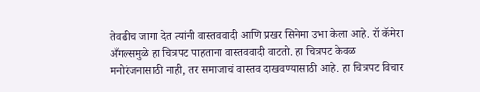तेवढीच जागा देत त्यांनी वास्तववादी आणि प्रखर सिनेमा उभा केला आहे. रॉ कॅमेरा अँगल्समुळे हा चित्रपट पाहताना वास्तववादी वाटतो. हा चित्रपट केवळ मनोरंजनासाठी नाही, तर समाजाचं वास्तव दाखवण्यासाठी आहे. हा चित्रपट विचार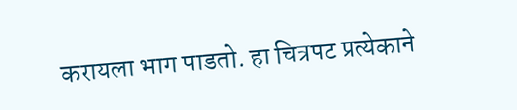करायला भाग पाडतो. हा चित्रपट प्रत्येकाने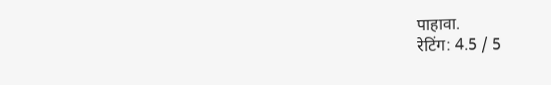पाहावा.
रेटिंग: 4.5 / 5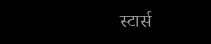स्टार्स